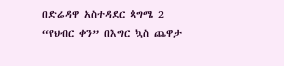በድሬዳዋ አስተዳደር ጳግሜ 2 “የህብር ቀን” በእግር ኳስ ጨዋታ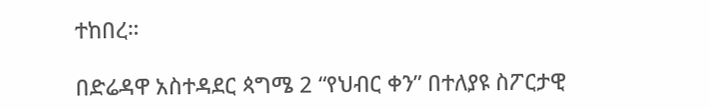ተከበረ።

በድሬዳዋ አስተዳደር ጳግሜ 2 “የህብር ቀን” በተለያዩ ስፖርታዊ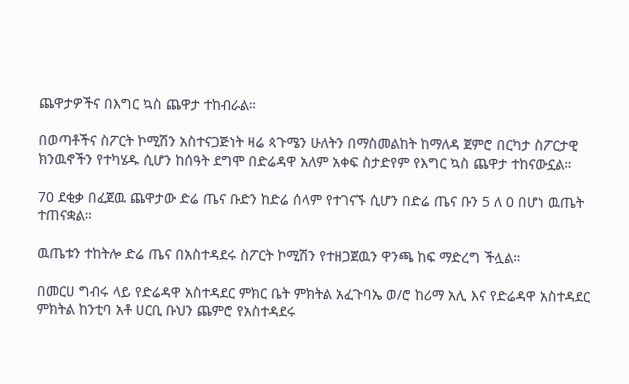ጨዋታዎችና በእግር ኳስ ጨዋታ ተከብራል።

በወጣቶችና ስፖርት ኮሚሽን አስተናጋጅነት ዛሬ ጳጉሜን ሁለትን በማስመልከት ከማለዳ ጀምሮ በርካታ ስፖርታዊ ክንዉኖችን የተካሄዱ ሲሆን ከሰዓት ደግሞ በድሬዳዋ አለም አቀፍ ስታድየም የእግር ኳስ ጨዋታ ተከናውኗል።

70 ደቂቃ በፈጀዉ ጨዋታው ድሬ ጤና ቡድን ከድሬ ሰላም የተገናኙ ሲሆን በድሬ ጤና ቡን 5 ለ 0 በሆነ ዉጤት ተጠናቋል።

ዉጤቱን ተከትሎ ድሬ ጤና በአስተዳደሩ ስፖርት ኮሚሽን የተዘጋጀዉን ዋንጫ ከፍ ማድረግ ችሏል።

በመርሀ ግብሩ ላይ የድሬዳዋ አስተዳደር ምክር ቤት ምክትል አፈጉባኤ ወ/ሮ ከሪማ አሊ እና የድሬዳዋ አስተዳደር ምክትል ከንቲባ አቶ ሀርቢ ቡህን ጨምሮ የአስተዳደሩ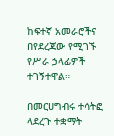ከፍተኛ አመራሮችና በየደረጃው የሚገኙ የሥራ ኃላፊዎች ተገኝተዋል።

በመርሀግብሩ ተሳትፎ ላደረጉ ተቋማት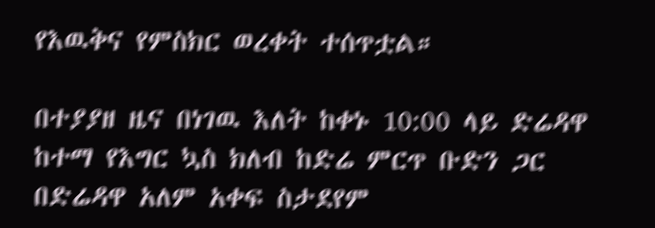የእዉቅና የምስክር ወረቀት ተሰጥቷል።

በተያያዘ ዜና በነገዉ እለት ከቀኑ 10:00 ላይ ድሬዳዋ ከተማ የእግር ኳስ ክለብ ከድሬ ምርጥ ቡድን ጋር በድሬዳዋ አለም አቀፍ ስታደየም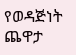የወዳጅነት ጨዋታ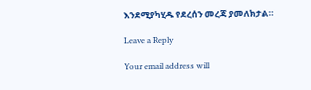እንደሚያካሂዱ የደረሰን መረጃ ያመለክታል።

Leave a Reply

Your email address will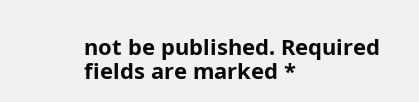not be published. Required fields are marked *